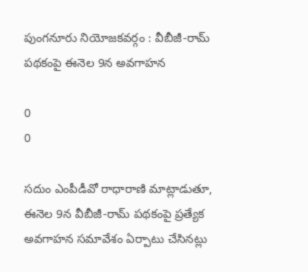పుంగనూరు నియోజకవర్గం : వీబీజీ-రామ్ పథకంపై ఈనెల 9న అవగాహన

0
0

సదుం ఎంపీడీవో రాధారాణి మాట్లాడుతూ, ఈనెల 9న వీబీజీ-రామ్ పథకంపై ప్రత్యేక అవగాహన సమావేశం ఏర్పాటు చేసినట్లు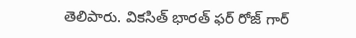తెలిపారు. వికసిత్ భారత్ ఫర్ రోజ్ గార్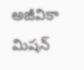అజీవికా మిషన్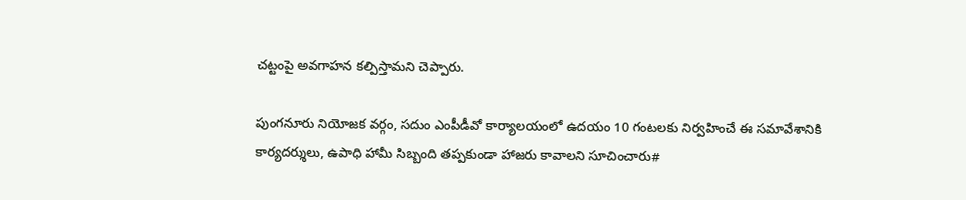చట్టంపై అవగాహన కల్పిస్తామని చెప్పారు.

పుంగనూరు నియోజక వర్గం, సదుం ఎంపీడీవో కార్యాలయంలో ఉదయం 10 గంటలకు నిర్వహించే ఈ సమావేశానికి కార్యదర్శులు, ఉపాధి హామీ సిబ్బంది తప్పకుండా హాజరు కావాలని సూచించారు#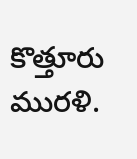కొత్తూరు మురళి.